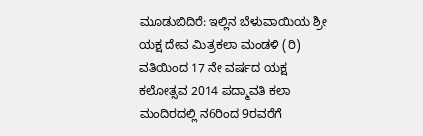ಮೂಡುಬಿದಿರೆ: ಇಲ್ಲಿನ ಬೆಳುವಾಯಿಯ ಶ್ರೀ ಯಕ್ಷ ದೇವ ಮಿತ್ರಕಲಾ ಮಂಡಳಿ (ರಿ) ವತಿಯಿಂದ 17 ನೇ ವರ್ಷದ ಯಕ್ಷ ಕಲೋತ್ಸವ 2014 ಪದ್ಮಾವತಿ ಕಲಾ ಮಂದಿರದಲ್ಲಿ ನ6ರಿಂದ 9ರವರೆಗೆ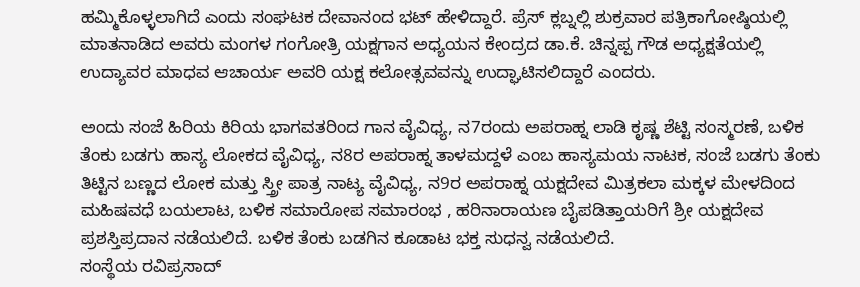ಹಮ್ಮಿಕೊಳ್ಳಲಾಗಿದೆ ಎಂದು ಸಂಘಟಕ ದೇವಾನಂದ ಭಟ್ ಹೇಳಿದ್ದಾರೆ. ಪ್ರೆಸ್ ಕ್ಲಬ್ನಲ್ಲಿ ಶುಕ್ರವಾರ ಪತ್ರಿಕಾಗೋಷ್ಠಿಯಲ್ಲಿ ಮಾತನಾಡಿದ ಅವರು ಮಂಗಳ ಗಂಗೋತ್ರಿ ಯಕ್ಷಗಾನ ಅಧ್ಯಯನ ಕೇಂದ್ರದ ಡಾ.ಕೆ. ಚಿನ್ನಪ್ಪ ಗೌಡ ಅಧ್ಯಕ್ಷತೆಯಲ್ಲಿ ಉದ್ಯಾವರ ಮಾಧವ ಆಚಾರ್ಯ ಅವರಿ ಯಕ್ಷ ಕಲೋತ್ಸವವನ್ನು ಉದ್ಘಾಟಿಸಲಿದ್ದಾರೆ ಎಂದರು.

ಅಂದು ಸಂಜೆ ಹಿರಿಯ ಕಿರಿಯ ಭಾಗವತರಿಂದ ಗಾನ ವೈವಿಧ್ಯ, ನ7ರಂದು ಅಪರಾಹ್ನ ಲಾಡಿ ಕೃಷ್ಣ ಶೆಟ್ಟಿ ಸಂಸ್ಮರಣೆ, ಬಳಿಕ ತೆಂಕು ಬಡಗು ಹಾಸ್ಯ ಲೋಕದ ವೈವಿಧ್ಯ, ನ8ರ ಅಪರಾಹ್ನ ತಾಳಮದ್ದಳೆ ಎಂಬ ಹಾಸ್ಯಮಯ ನಾಟಕ, ಸಂಜೆ ಬಡಗು ತೆಂಕು ತಿಟ್ಟಿನ ಬಣ್ಣದ ಲೋಕ ಮತ್ತು ಸ್ತ್ರೀ ಪಾತ್ರ ನಾಟ್ಯ ವೈವಿಧ್ಯ, ನ9ರ ಅಪರಾಹ್ನ ಯಕ್ಷದೇವ ಮಿತ್ರಕಲಾ ಮಕ್ಕಳ ಮೇಳದಿಂದ ಮಹಿಷವಧೆ ಬಯಲಾಟ, ಬಳಿಕ ಸಮಾರೋಪ ಸಮಾರಂಭ , ಹರಿನಾರಾಯಣ ಬೈಪಡಿತ್ತಾಯರಿಗೆ ಶ್ರೀ ಯಕ್ಷದೇವ ಪ್ರಶಸ್ತಿಪ್ರದಾನ ನಡೆಯಲಿದೆ. ಬಳಿಕ ತೆಂಕು ಬಡಗಿನ ಕೂಡಾಟ ಭಕ್ತ ಸುಧನ್ವ ನಡೆಯಲಿದೆ.
ಸಂಸ್ಥೆಯ ರವಿಪ್ರಸಾದ್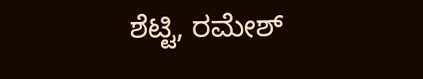ಶೆಟ್ಟಿ, ರಮೇಶ್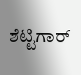ಶೆಟ್ಟಿಗಾರ್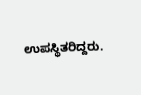ಉಪಸ್ಥಿತರಿದ್ದರು.